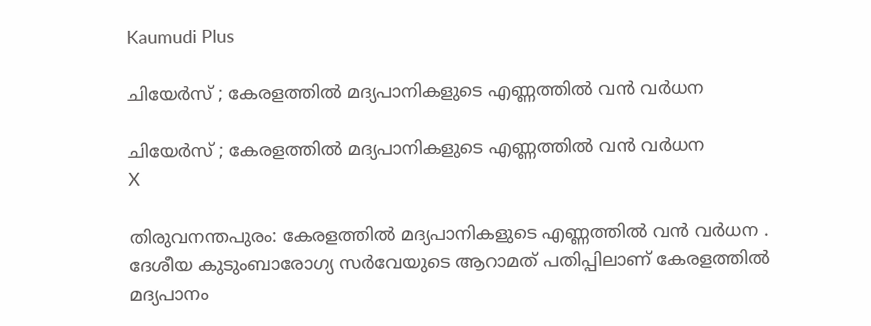Kaumudi Plus

ചിയേർസ് ; കേരളത്തിൽ മദ്യപാനികളുടെ എണ്ണത്തിൽ വൻ വർധന

ചിയേർസ് ; കേരളത്തിൽ മദ്യപാനികളുടെ എണ്ണത്തിൽ വൻ വർധന
X

തിരുവനന്തപുരം: കേരളത്തിൽ മദ്യപാനികളുടെ എണ്ണത്തിൽ വൻ വർധന . ദേശീയ കുടുംബാരോഗ്യ സർവേയുടെ ആറാമത് പതിപ്പിലാണ് കേരളത്തിൽ മദ്യപാനം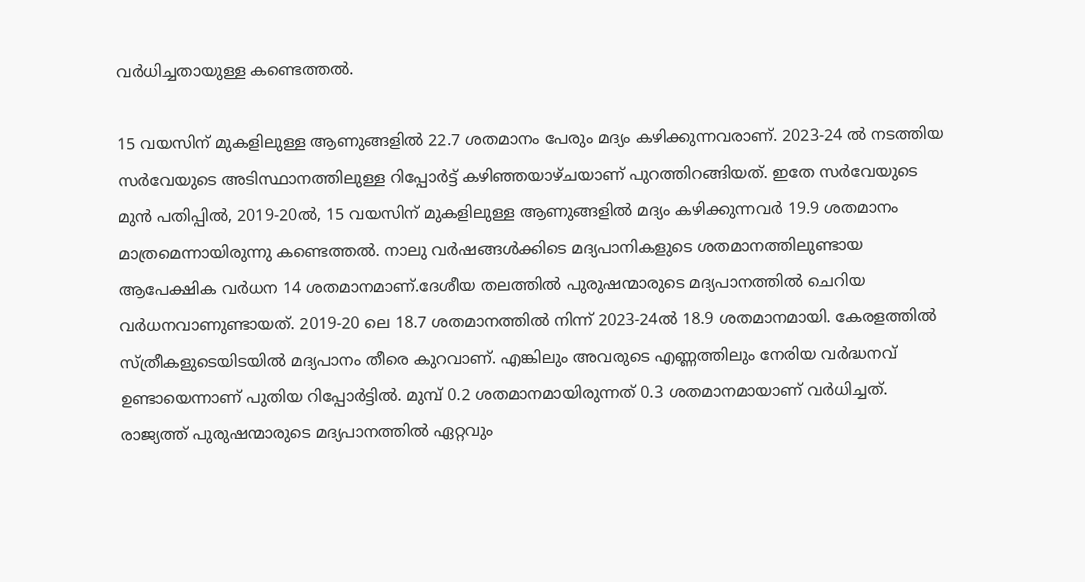വർധിച്ചതായുള്ള കണ്ടെത്തൽ.

15 വയസിന് മുകളിലുള്ള ആണുങ്ങളിൽ 22.7 ശതമാനം പേരും മദ്യം കഴിക്കുന്നവരാണ്. 2023-24 ൽ നടത്തിയ സർവേയുടെ അടിസ്ഥാനത്തിലുള്ള റിപ്പോർട്ട് കഴിഞ്ഞയാഴ്ചയാണ് പുറത്തിറങ്ങിയത്. ഇതേ സർവേയുടെ മുൻ പതിപ്പിൽ, 2019-20ൽ, 15 വയസിന് മുകളിലുള്ള ആണുങ്ങളിൽ മദ്യം കഴിക്കുന്നവർ 19.9 ശതമാനം മാത്രമെന്നായിരുന്നു കണ്ടെത്തൽ. നാലു വർഷങ്ങൾക്കിടെ മദ്യപാനികളുടെ ശതമാനത്തിലുണ്ടായ ആപേക്ഷിക വർധന 14 ശതമാനമാണ്.ദേശീയ തലത്തിൽ പുരുഷന്മാരുടെ മദ്യപാനത്തിൽ ചെറിയ വർധനവാണുണ്ടായത്. 2019-20 ലെ 18.7 ശതമാനത്തിൽ നിന്ന് 2023-24ൽ 18.9 ശതമാനമായി. കേരളത്തിൽ സ്ത്രീകളുടെയിടയിൽ മദ്യപാനം തീരെ കുറവാണ്. എങ്കിലും അവരുടെ എണ്ണത്തിലും നേരിയ വർദ്ധനവ് ഉണ്ടായെന്നാണ് പുതിയ റിപ്പോർട്ടിൽ. മുമ്പ് 0.2 ശതമാനമായിരുന്നത് 0.3 ശതമാനമായാണ് വർധിച്ചത്. രാജ്യത്ത് പുരുഷന്മാരുടെ മദ്യപാനത്തിൽ ഏറ്റവും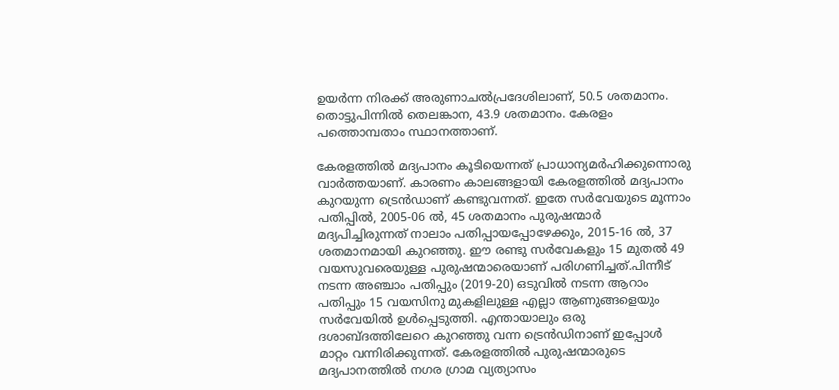ഉയർന്ന നിരക്ക് അരുണാചൽപ്രദേശിലാണ്, 50.5 ശതമാനം. തൊട്ടുപിന്നിൽ തെലങ്കാന, 43.9 ശതമാനം. കേരളം പത്തൊമ്പതാം സ്ഥാനത്താണ്.

കേരളത്തിൽ മദ്യപാനം കൂടിയെന്നത് പ്രാധാന്യമർഹിക്കുന്നൊരു വാർത്തയാണ്. കാരണം കാലങ്ങളായി കേരളത്തിൽ മദ്യപാനം കുറയുന്ന ട്രെൻഡാണ് കണ്ടുവന്നത്. ഇതേ സർവേയുടെ മൂന്നാം പതിപ്പിൽ, 2005-06 ൽ, 45 ശതമാനം പുരുഷന്മാർ മദ്യപിച്ചിരുന്നത് നാലാം പതിപ്പായപ്പോഴേക്കും, 2015-16 ൽ, 37 ശതമാനമായി കുറഞ്ഞു. ഈ രണ്ടു സർവേകളും 15 മുതൽ 49 വയസുവരെയുള്ള പുരുഷന്മാരെയാണ് പരിഗണിച്ചത്.പിന്നീട് നടന്ന അഞ്ചാം പതിപ്പും (2019-20) ഒടുവിൽ നടന്ന ആറാം പതിപ്പും 15 വയസിനു മുകളിലുള്ള എല്ലാ ആണുങ്ങളെയും സർവേയിൽ ഉൾപ്പെടുത്തി. എന്തായാലും ഒരു ദശാബ്ദത്തിലേറെ കുറഞ്ഞു വന്ന ട്രെൻഡിനാണ് ഇപ്പോൾ മാറ്റം വന്നിരിക്കുന്നത്. കേരളത്തിൽ പുരുഷന്മാരുടെ മദ്യപാനത്തിൽ നഗര ഗ്രാമ വ്യത്യാസം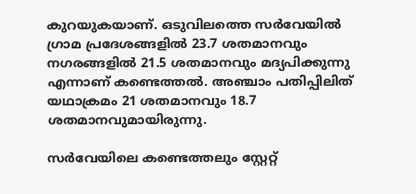കുറയുകയാണ്. ഒടുവിലത്തെ സർവേയിൽ ഗ്രാമ പ്രദേശങ്ങളിൽ 23.7 ശതമാനവും നഗരങ്ങളിൽ 21.5 ശതമാനവും മദ്യപിക്കുന്നു എന്നാണ് കണ്ടെത്തൽ. അഞ്ചാം പതിപ്പിലിത് യഥാക്രമം 21 ശതമാനവും 18.7 ശതമാനവുമായിരുന്നു.

സർവേയിലെ കണ്ടെത്തലും സ്റ്റേറ്റ്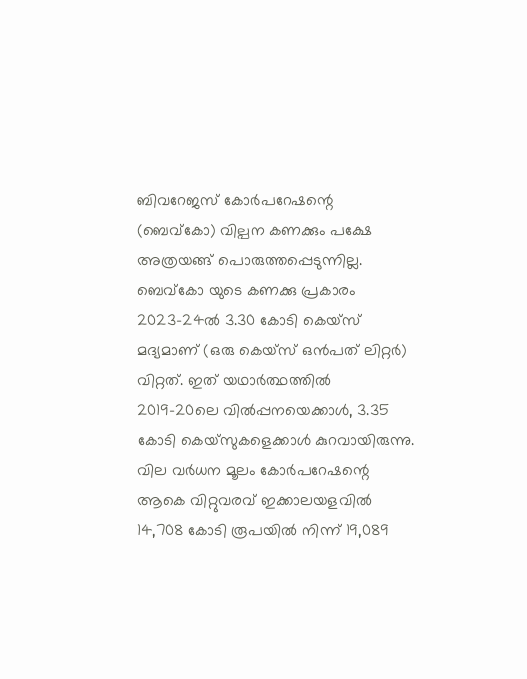ബിവറേജസ് കോർപറേഷന്റെ (ബെവ്കോ) വില്പന കണക്കും പക്ഷേ അത്രയങ്ങ് പൊരുത്തപ്പെടുന്നില്ല. ബെവ്കോ യുടെ കണക്കു പ്രകാരം 2023-24ൽ 3.30 കോടി കെയ്‌സ് മദ്യമാണ് (ഒരു കെയ്‌സ് ഒൻപത് ലിറ്റർ) വിറ്റത്. ഇത് യഥാർത്ഥത്തിൽ 2019-20ലെ വിൽപ്പനയെക്കാൾ, 3.35 കോടി കെയ്‌സുകളെക്കാൾ കുറവായിരുന്നു. വില വർധന മൂലം കോർപറേഷന്റെ ആകെ വിറ്റുവരവ് ഇക്കാലയളവിൽ 14,708 കോടി രൂപയിൽ നിന്ന് 19,089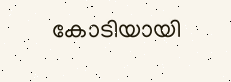കോടിയായി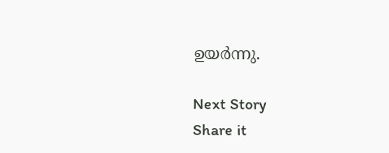ഉയർന്നു.

Next Story
Share it